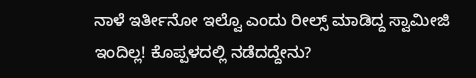ನಾಳೆ ಇರ್ತೀನೋ ಇಲ್ವೊ ಎಂದು ರೀಲ್ಸ್ ಮಾಡಿದ್ದ ಸ್ವಾಮೀಜಿ ಇಂದಿಲ್ಲ! ಕೊಪ್ಪಳದಲ್ಲಿ ನಡೆದದ್ದೇನು?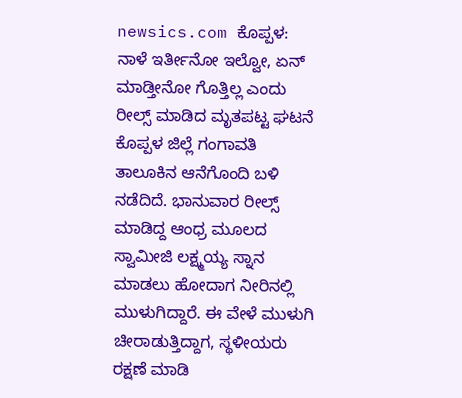newsics.com ಕೊಪ್ಪಳ: ನಾಳೆ ಇರ್ತೀನೋ ಇಲ್ವೋ, ಏನ್ ಮಾಡ್ತೀನೋ ಗೊತ್ತಿಲ್ಲ ಎಂದು ರೀಲ್ಸ್ ಮಾಡಿದ ಮೃತಪಟ್ಟ ಘಟನೆ ಕೊಪ್ಪಳ ‌ಜಿಲ್ಲೆ ಗಂಗಾವತಿ ತಾಲೂಕಿನ ಆನೆಗೊಂದಿ ಬಳಿ ನಡೆದಿದೆ. ಭಾನುವಾರ ರೀಲ್ಸ್ ಮಾಡಿದ್ದ ಆಂಧ್ರ ಮೂಲದ ಸ್ವಾಮೀಜಿ ಲಕ್ಷ್ಮಯ್ಯ ಸ್ನಾನ ಮಾಡಲು ಹೋದಾಗ ನೀರಿನಲ್ಲಿ ಮುಳುಗಿದ್ದಾರೆ. ಈ ವೇಳೆ ಮುಳುಗಿ ಚೀರಾಡುತ್ತಿದ್ದಾಗ, ಸ್ಥಳೀಯರು ರಕ್ಷಣೆ ಮಾಡಿ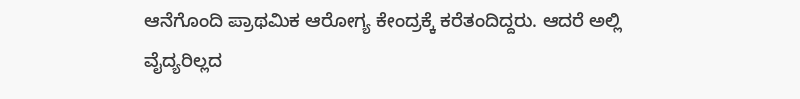ಆನೆಗೊಂದಿ ಪ್ರಾಥಮಿಕ ಆರೋಗ್ಯ ಕೇಂದ್ರಕ್ಕೆ ಕರೆತಂದಿದ್ದರು. ಆದರೆ ಅಲ್ಲಿ ವೈದ್ಯರಿಲ್ಲದ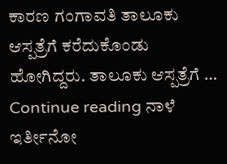ಕಾರಣ ಗಂಗಾವತಿ ತಾಲೂಕು ಆಸ್ಪತ್ರೆಗೆ ಕರೆದುಕೊಂಡು ಹೋಗಿದ್ದರು. ತಾಲೂಕು ಆಸ್ಪತ್ರೆಗೆ … Continue reading ನಾಳೆ ಇರ್ತೀನೋ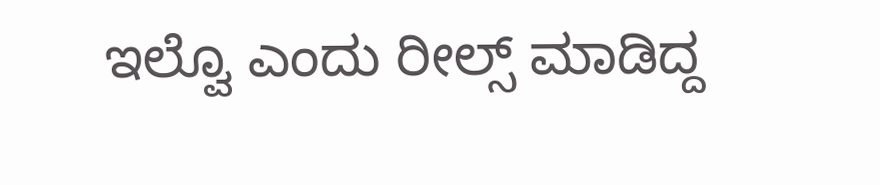ಇಲ್ವೊ ಎಂದು ರೀಲ್ಸ್ ಮಾಡಿದ್ದ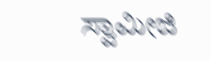ಸ್ವಾಮೀಜಿ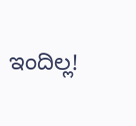ಇಂದಿಲ್ಲ!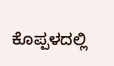ಕೊಪ್ಪಳದಲ್ಲಿ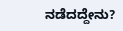ನಡೆದದ್ದೇನು?